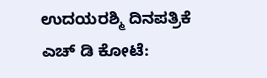ಉದಯರಶ್ಮಿ ದಿನಪತ್ರಿಕೆ
ಎಚ್ ಡಿ ಕೋಟೆ: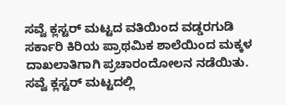ಸವ್ವೆ ಕ್ಲಸ್ಟರ್ ಮಟ್ಟದ ವತಿಯಿಂದ ವಡ್ಡರಗುಡಿ ಸರ್ಕಾರಿ ಕಿರಿಯ ಪ್ರಾಥಮಿಕ ಶಾಲೆಯಿಂದ ಮಕ್ಕಳ ದಾಖಲಾತಿಗಾಗಿ ಪ್ರಚಾರಂದೋಲನ ನಡೆಯಿತು.
ಸವ್ವೆ ಕ್ಲಸ್ಟರ್ ಮಟ್ಟದಲ್ಲಿ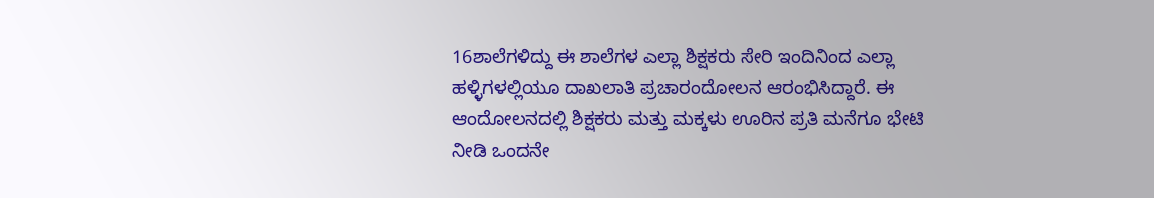16ಶಾಲೆಗಳಿದ್ದು ಈ ಶಾಲೆಗಳ ಎಲ್ಲಾ ಶಿಕ್ಷಕರು ಸೇರಿ ಇಂದಿನಿಂದ ಎಲ್ಲಾ ಹಳ್ಳಿಗಳಲ್ಲಿಯೂ ದಾಖಲಾತಿ ಪ್ರಚಾರಂದೋಲನ ಆರಂಭಿಸಿದ್ದಾರೆ. ಈ ಆಂದೋಲನದಲ್ಲಿ ಶಿಕ್ಷಕರು ಮತ್ತು ಮಕ್ಕಳು ಊರಿನ ಪ್ರತಿ ಮನೆಗೂ ಭೇಟಿ ನೀಡಿ ಒಂದನೇ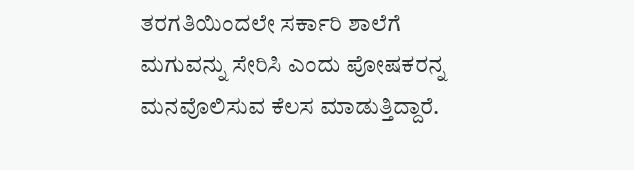ತರಗತಿಯಿಂದಲೇ ಸರ್ಕಾರಿ ಶಾಲೆಗೆ ಮಗುವನ್ನು ಸೇರಿಸಿ ಎಂದು ಪೋಷಕರನ್ನ ಮನವೊಲಿಸುವ ಕೆಲಸ ಮಾಡುತ್ತಿದ್ದಾರೆ.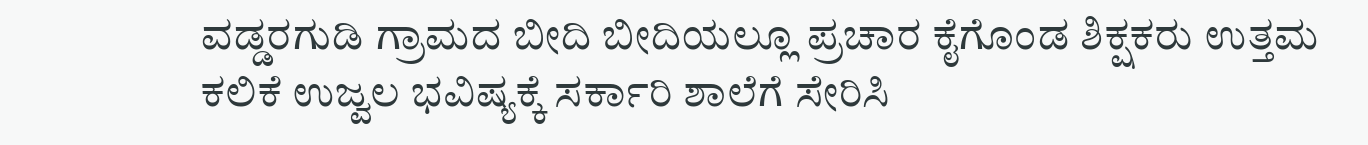ವಡ್ಡರಗುಡಿ ಗ್ರಾಮದ ಬೀದಿ ಬೀದಿಯಲ್ಲೂ ಪ್ರಚಾರ ಕೈಗೊಂಡ ಶಿಕ್ಷಕರು ಉತ್ತಮ ಕಲಿಕೆ ಉಜ್ವಲ ಭವಿಷ್ಯಕ್ಕೆ ಸರ್ಕಾರಿ ಶಾಲೆಗೆ ಸೇರಿಸಿ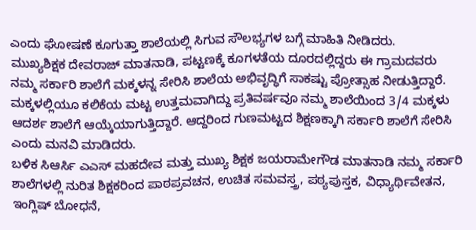ಎಂದು ಘೋಷಣೆ ಕೂಗುತ್ತಾ ಶಾಲೆಯಲ್ಲಿ ಸಿಗುವ ಸೌಲಭ್ಯಗಳ ಬಗ್ಗೆ ಮಾಹಿತಿ ನೀಡಿದರು.
ಮುಖ್ಯಶಿಕ್ಷಕ ದೇವರಾಜ್ ಮಾತನಾಡಿ, ಪಟ್ಟಣಕ್ಕೆ ಕೂಗಳತೆಯ ದೂರದಲ್ಲಿದ್ದರು ಈ ಗ್ರಾಮದವರು ನಮ್ಮ ಸರ್ಕಾರಿ ಶಾಲೆಗೆ ಮಕ್ಕಳನ್ನ ಸೇರಿಸಿ ಶಾಲೆಯ ಅಭಿವೃದ್ಧಿಗೆ ಸಾಕಷ್ಟು ಪ್ರೋತ್ಸಾಹ ನೀಡುತ್ತಿದ್ದಾರೆ. ಮಕ್ಕಳಲ್ಲಿಯೂ ಕಲಿಕೆಯ ಮಟ್ಟ ಉತ್ತಮವಾಗಿದ್ದು ಪ್ರತಿವರ್ಷವೂ ನಮ್ಮ ಶಾಲೆಯಿಂದ 3/4 ಮಕ್ಕಳು ಆದರ್ಶ ಶಾಲೆಗೆ ಆಯ್ಕೆಯಾಗುತ್ತಿದ್ದಾರೆ. ಆದ್ದರಿಂದ ಗುಣಮಟ್ಟದ ಶಿಕ್ಷಣಕ್ಕಾಗಿ ಸರ್ಕಾರಿ ಶಾಲೆಗೆ ಸೇರಿಸಿ ಎಂದು ಮನವಿ ಮಾಡಿದರು.
ಬಳಿಕ ಸಿಆರ್ಸಿ ಎಎಸ್ ಮಹದೇವ ಮತ್ತು ಮುಖ್ಯ ಶಿಕ್ಷಕ ಜಯರಾಮೇಗೌಡ ಮಾತನಾಡಿ ನಮ್ಮ ಸರ್ಕಾರಿ ಶಾಲೆಗಳಲ್ಲಿ ನುರಿತ ಶಿಕ್ಷಕರಿಂದ ಪಾಠಪ್ರವಚನ, ಉಚಿತ ಸಮವಸ್ತ್ರ, ಪಠ್ಯಪುಸ್ತಕ, ವಿಧ್ಯಾರ್ಥಿವೇತನ, ಇಂಗ್ಲಿಷ್ ಬೋಧನೆ,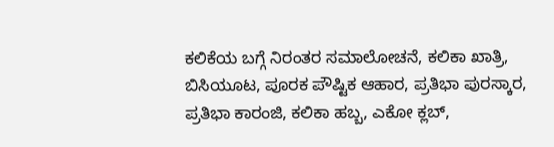ಕಲಿಕೆಯ ಬಗ್ಗೆ ನಿರಂತರ ಸಮಾಲೋಚನೆ, ಕಲಿಕಾ ಖಾತ್ರಿ, ಬಿಸಿಯೂಟ, ಪೂರಕ ಪೌಷ್ಟಿಕ ಆಹಾರ, ಪ್ರತಿಭಾ ಪುರಸ್ಕಾರ, ಪ್ರತಿಭಾ ಕಾರಂಜಿ, ಕಲಿಕಾ ಹಬ್ಬ, ಎಕೋ ಕ್ಲಬ್,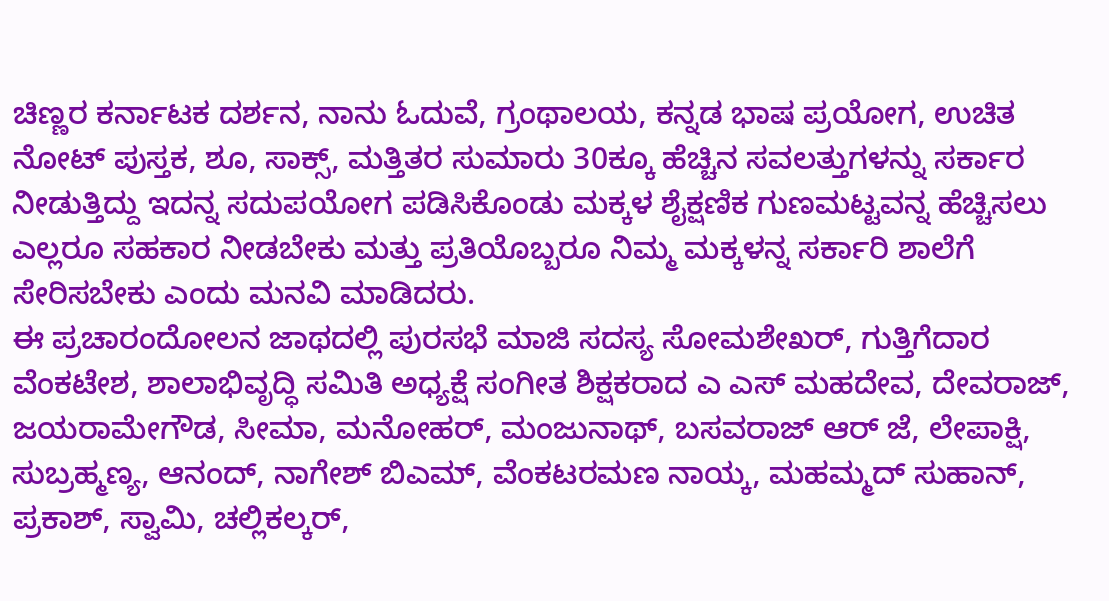ಚಿಣ್ಣರ ಕರ್ನಾಟಕ ದರ್ಶನ, ನಾನು ಓದುವೆ, ಗ್ರಂಥಾಲಯ, ಕನ್ನಡ ಭಾಷ ಪ್ರಯೋಗ, ಉಚಿತ ನೋಟ್ ಪುಸ್ತಕ, ಶೂ, ಸಾಕ್ಸ್, ಮತ್ತಿತರ ಸುಮಾರು 30ಕ್ಕೂ ಹೆಚ್ಚಿನ ಸವಲತ್ತುಗಳನ್ನು ಸರ್ಕಾರ ನೀಡುತ್ತಿದ್ದು ಇದನ್ನ ಸದುಪಯೋಗ ಪಡಿಸಿಕೊಂಡು ಮಕ್ಕಳ ಶೈಕ್ಷಣಿಕ ಗುಣಮಟ್ಟವನ್ನ ಹೆಚ್ಚಿಸಲು ಎಲ್ಲರೂ ಸಹಕಾರ ನೀಡಬೇಕು ಮತ್ತು ಪ್ರತಿಯೊಬ್ಬರೂ ನಿಮ್ಮ ಮಕ್ಕಳನ್ನ ಸರ್ಕಾರಿ ಶಾಲೆಗೆ ಸೇರಿಸಬೇಕು ಎಂದು ಮನವಿ ಮಾಡಿದರು.
ಈ ಪ್ರಚಾರಂದೋಲನ ಜಾಥದಲ್ಲಿ ಪುರಸಭೆ ಮಾಜಿ ಸದಸ್ಯ ಸೋಮಶೇಖರ್, ಗುತ್ತಿಗೆದಾರ ವೆಂಕಟೇಶ, ಶಾಲಾಭಿವೃದ್ಧಿ ಸಮಿತಿ ಅಧ್ಯಕ್ಷೆ ಸಂಗೀತ ಶಿಕ್ಷಕರಾದ ಎ ಎಸ್ ಮಹದೇವ, ದೇವರಾಜ್, ಜಯರಾಮೇಗೌಡ, ಸೀಮಾ, ಮನೋಹರ್, ಮಂಜುನಾಥ್, ಬಸವರಾಜ್ ಆರ್ ಜೆ, ಲೇಪಾಕ್ಷಿ, ಸುಬ್ರಹ್ಮಣ್ಯ, ಆನಂದ್, ನಾಗೇಶ್ ಬಿಎಮ್, ವೆಂಕಟರಮಣ ನಾಯ್ಕ, ಮಹಮ್ಮದ್ ಸುಹಾನ್, ಪ್ರಕಾಶ್, ಸ್ವಾಮಿ, ಚಲ್ಲಿಕಲ್ಕರ್,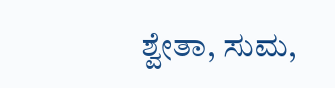ಶ್ವೇತಾ, ಸುಮ,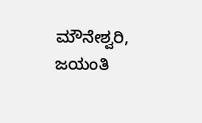ಮೌನೇಶ್ವರಿ, ಜಯಂತಿ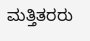ಮತ್ತಿತರರು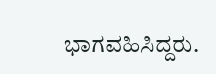ಭಾಗವಹಿಸಿದ್ದರು.